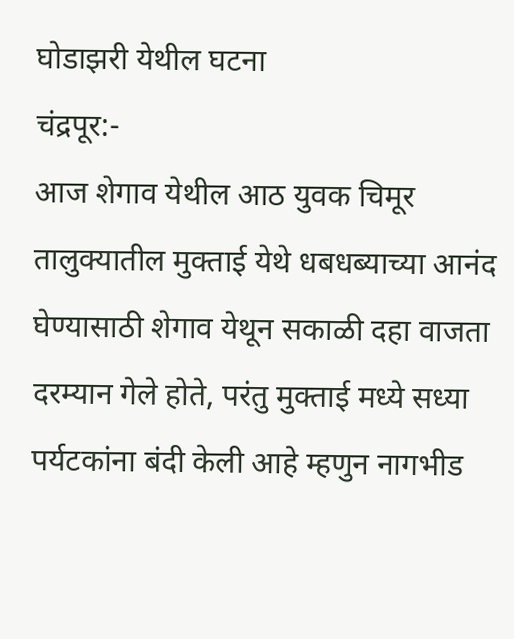घोडाझरी येथील घटना
चंद्रपूर:-
आज शेगाव येथील आठ युवक चिमूर तालुक्यातील मुक्ताई येथे धबधब्याच्या आनंद घेण्यासाठी शेगाव येथून सकाळी दहा वाजता दरम्यान गेले होते, परंतु मुक्ताई मध्ये सध्या पर्यटकांना बंदी केली आहे म्हणुन नागभीड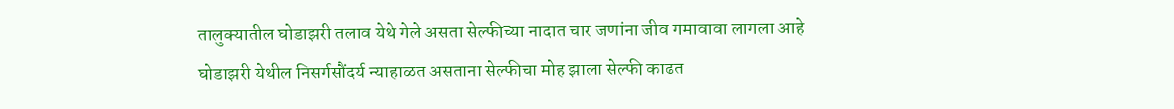तालुक्यातील घोडाझरी तलाव येथे गेले असता सेल्फीच्या नादात चार जणांना जीव गमावावा लागला आहे
घोडाझरी येथील निसर्गसौंदर्य न्याहाळत असताना सेल्फीचा मोह झाला सेल्फी काढत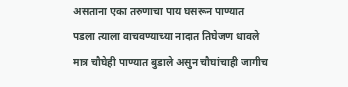असताना एका तरुणाचा पाय घसरून पाण्यात पडला त्याला वाचवण्याच्या नादात तिघेजण धावले मात्र चौघेही पाण्यात बुडाले असुन चौघांचाही जागीच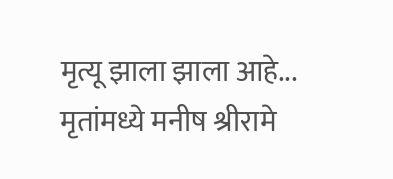मृत्यू झाला झाला आहे...
मृतांमध्ये मनीष श्रीरामे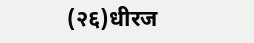(२६)धीरज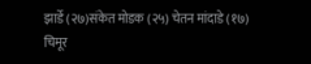झार्डे (२७)संकेत मोडक (२५) चेतन मांदाडे (१७)
चिमूर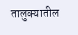तालुक्यातील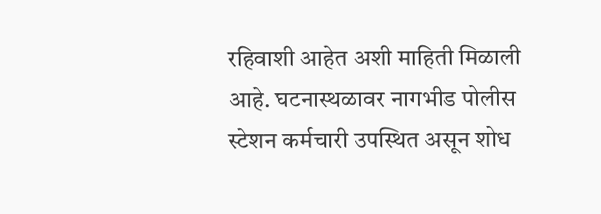रहिवाशी आहेत अशी माहिती मिळाली आहे. घटनास्थळावर नागभीड पोलीस स्टेशन कर्मचारी उपस्थित असून शोध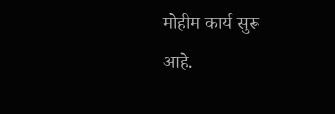मोहीम कार्य सुरू
आहे.